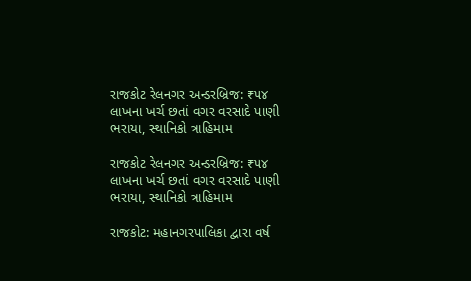રાજકોટ રેલનગર અન્ડરબ્રિજ: ₹૫૪ લાખના ખર્ચ છતાં વગર વરસાદે પાણી ભરાયા, સ્થાનિકો ત્રાહિમામ

રાજકોટ રેલનગર અન્ડરબ્રિજ: ₹૫૪ લાખના ખર્ચ છતાં વગર વરસાદે પાણી ભરાયા, સ્થાનિકો ત્રાહિમામ

રાજકોટ: મહાનગરપાલિકા દ્વારા વર્ષ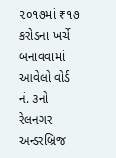૨૦૧૭માં ₹૧૭ કરોડના ખર્ચે બનાવવામાં આવેલો વોર્ડ નં. ૩નો રેલનગર અન્ડરબ્રિજ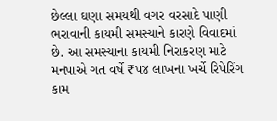છેલ્લા ઘણા સમયથી વગર વરસાદે પાણી ભરાવાની કાયમી સમસ્યાને કારણે વિવાદમાં છે. આ સમસ્યાના કાયમી નિરાકરણ માટે મનપાએ ગત વર્ષે ₹૫૪ લાખના ખર્ચે રિપેરિંગ કામ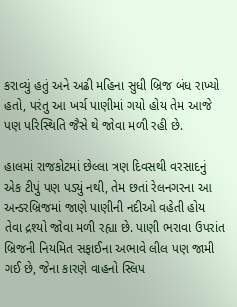કરાવ્યું હતું અને અઢી મહિના સુધી બ્રિજ બંધ રાખ્યો હતો, પરંતુ આ ખર્ચ પાણીમાં ગયો હોય તેમ આજે પણ પરિસ્થિતિ જૈસે થે જોવા મળી રહી છે.

હાલમાં રાજકોટમાં છેલ્લા ત્રણ દિવસથી વરસાદનું એક ટીપું પણ પડ્યું નથી, તેમ છતાં રેલનગરના આ અન્ડરબ્રિજમાં જાણે પાણીની નદીઓ વહેતી હોય તેવા દ્રશ્યો જોવા મળી રહ્યા છે. પાણી ભરાવા ઉપરાંત બ્રિજની નિયમિત સફાઈના અભાવે લીલ પણ જામી ગઈ છે, જેના કારણે વાહનો સ્લિપ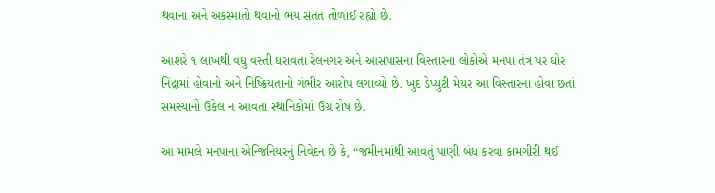થવાના અને અકસ્માતો થવાનો ભય સતત તોળાઈ રહ્યો છે.

આશરે ૧ લાખથી વધુ વસ્તી ધરાવતા રેલનગર અને આસપાસના વિસ્તારના લોકોએ મનપા તંત્ર પર ઘોર નિંદ્રામાં હોવાનો અને નિષ્ક્રિયતાનો ગંભીર આરોપ લગાવ્યો છે. ખુદ ડેપ્યુટી મેયર આ વિસ્તારના હોવા છતાં સમસ્યાનો ઉકેલ ન આવતા સ્થાનિકોમાં ઉગ્ર રોષ છે.

આ મામલે મનપાના એન્જિનિયરનું નિવેદન છે કે, “જમીનમાંથી આવતું પાણી બંધ કરવા કામગીરી થઈ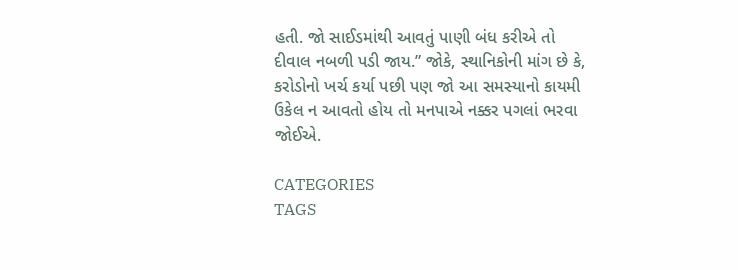હતી. જો સાઈડમાંથી આવતું પાણી બંધ કરીએ તો દીવાલ નબળી પડી જાય.” જોકે, સ્થાનિકોની માંગ છે કે, કરોડોનો ખર્ચ કર્યા પછી પણ જો આ સમસ્યાનો કાયમી ઉકેલ ન આવતો હોય તો મનપાએ નક્કર પગલાં ભરવા જોઈએ.

CATEGORIES
TAGS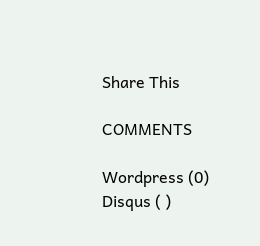Share This

COMMENTS

Wordpress (0)
Disqus ( )